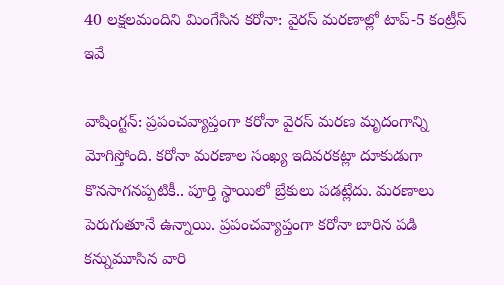40 లక్షలమందిని మింగేసిన కరోనా: వైరస్ మరణాల్లో టాప్-5 కంట్రీస్ ఇవే

వాషింగ్టన్: ప్రపంచవ్యాప్తంగా కరోనా వైరస్ మరణ మృదంగాన్ని మోగిస్తోంది. కరోనా మరణాల సంఖ్య ఇదివరకట్లా దూకుడుగా కొనసాగనప్పటికీ.. పూర్తి స్థాయిలో బ్రేకులు పడట్లేదు. మరణాలు పెరుగుతూనే ఉన్నాయి. ప్రపంచవ్యాప్తంగా కరోనా బారిన పడి కన్నుమూసిన వారి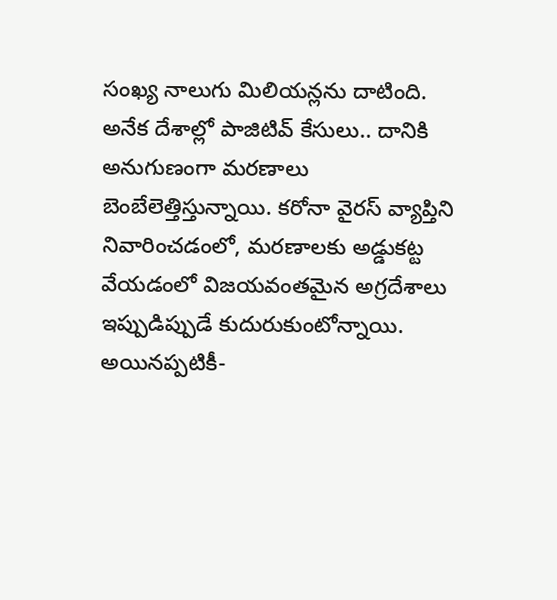సంఖ్య నాలుగు మిలియన్లను దాటింది. అనేక దేశాల్లో పాజిటివ్ కేసులు.. దానికి అనుగుణంగా మరణాలు బెంబేలెత్తిస్తున్నాయి. కరోనా వైరస్ వ్యాప్తిని నివారించడంలో, మరణాలకు అడ్డుకట్ట వేయడంలో విజయవంతమైన అగ్రదేశాలు ఇప్పుడిప్పుడే కుదురుకుంటోన్నాయి. అయినప్పటికీ-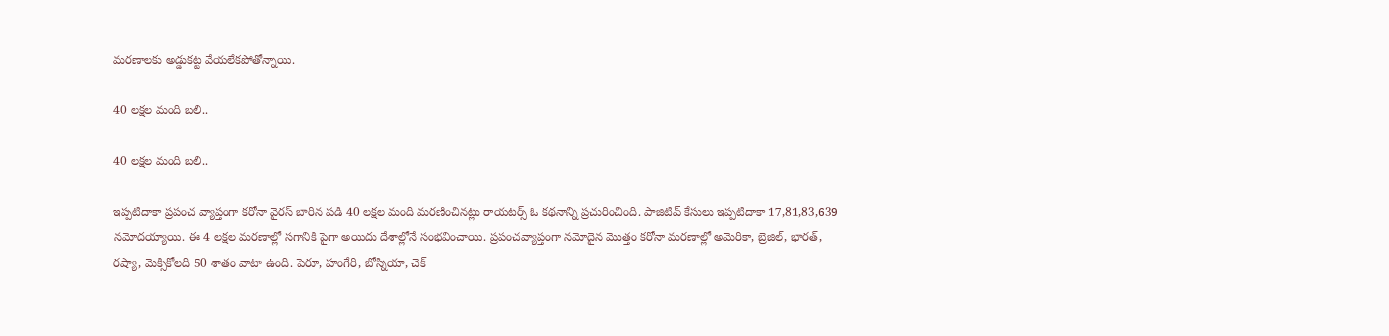మరణాలకు అడ్డుకట్ట వేయలేకపోతోన్నాయి.

40 లక్షల మంది బలి..

40 లక్షల మంది బలి..

ఇప్పటిదాకా ప్రపంచ వ్యాప్తంగా కరోనా వైరస్ బారిన పడి 40 లక్షల మంది మరణించినట్లు రాయటర్స్ ఓ కథనాన్ని ప్రచురించింది. పాజిటివ్ కేసులు ఇప్పటిదాకా 17,81,83,639 నమోదయ్యాయి. ఈ 4 లక్షల మరణాల్లో సగానికి పైగా అయిదు దేశాల్లోనే సంభవించాయి. ప్రపంచవ్యాప్తంగా నమోదైన మొత్తం కరోనా మరణాల్లో అమెరికా, బ్రెజిల్, భారత్, రష్యా, మెక్సికోలది 50 శాతం వాటా ఉంది. పెరూ, హంగేరి, బోస్నియా, చెక్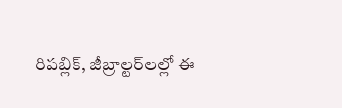రిపబ్లిక్, జీబ్రాల్టర్‌లల్లో ఈ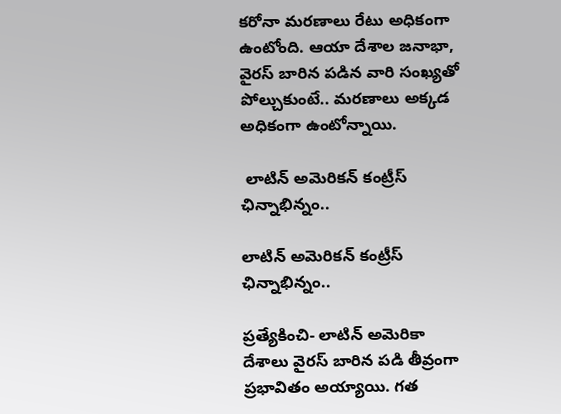కరోనా మరణాలు రేటు అధికంగా ఉంటోంది. ఆయా దేశాల జనాభా, వైరస్ బారిన పడిన వారి సంఖ్యతో పోల్చుకుంటే.. మరణాలు అక్కడ అధికంగా ఉంటోన్నాయి.

 లాటిన్ అమెరికన్ కంట్రీస్ ఛిన్నాభిన్నం..

లాటిన్ అమెరికన్ కంట్రీస్ ఛిన్నాభిన్నం..

ప్రత్యేకించి- లాటిన్ అమెరికా దేశాలు వైరస్ బారిన పడి తీవ్రంగా ప్రభావితం అయ్యాయి. గత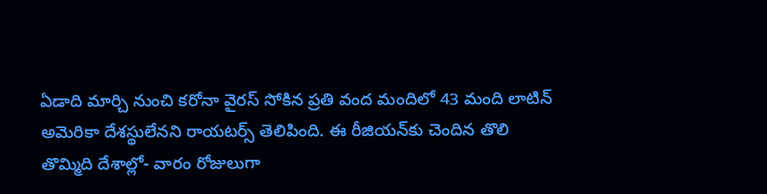ఏడాది మార్చి నుంచి కరోనా వైరస్ సోకిన ప్రతి వంద మందిలో 43 మంది లాటిన్ అమెరికా దేశస్థులేనని రాయటర్స్ తెలిపింది. ఈ రీజియన్‌కు చెందిన తొలి తొమ్మిది దేశాల్లో- వారం రోజులుగా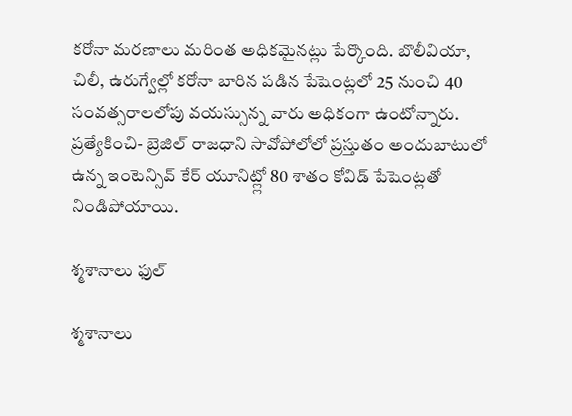కరోనా మరణాలు మరింత అధికమైనట్లు పేర్కొంది. బొలీవియా, చిలీ, ఉరుగ్వేల్లో కరోనా బారిన పడిన పేషెంట్లలో 25 నుంచి 40 సంవత్సరాలలోపు వయస్సున్న వారు అధికంగా ఉంటోన్నారు. ప్రత్యేకించి- బ్రెజిల్ రాజధాని సావోపోలోలో ప్రస్తుతం అందుబాటులో ఉన్న ఇంటెన్సివ్ కేర్ యూనిట్ల్లో 80 శాతం కోవిడ్ పేషెంట్లతో నిండిపోయాయి.

శ్మశానాలు ఫుల్

శ్మశానాలు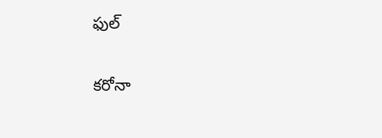ఫుల్

కరోనా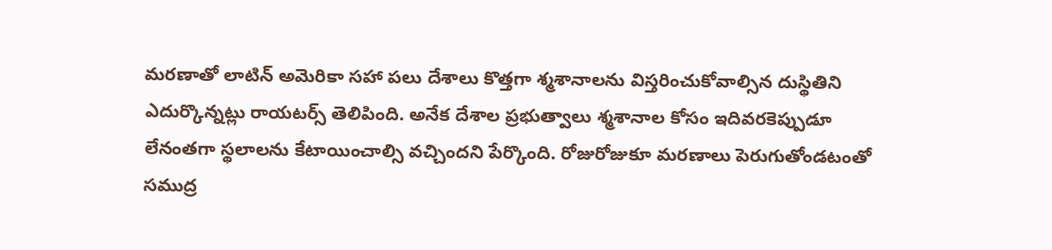మరణాతో లాటిన్ అమెరికా సహా పలు దేశాలు కొత్తగా శ్మశానాలను విస్తరించుకోవాల్సిన దుస్థితిని ఎదుర్కొన్నట్లు రాయటర్స్ తెలిపింది. అనేక దేశాల ప్రభుత్వాలు శ్మశానాల కోసం ఇదివరకెప్పుడూ లేనంతగా స్థలాలను కేటాయించాల్సి వచ్చిందని పేర్కొంది. రోజురోజుకూ మరణాలు పెరుగుతోండటంతో సముద్ర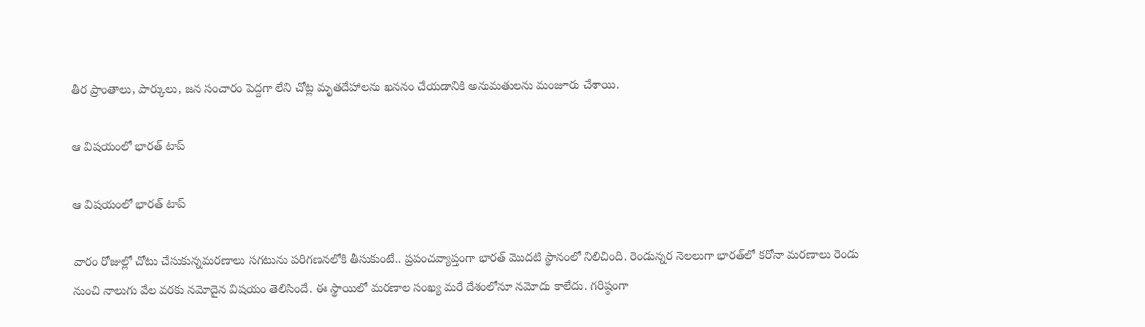తీర ప్రాంతాలు, పార్కులు, జన సంచారం పెద్దగా లేని చోట్ల మృతదేహాలను ఖననం చేయడానికి అనుమతులను మంజూరు చేశాయి.

ఆ విషయంలో భారత్ టాప్

ఆ విషయంలో భారత్ టాప్

వారం రోజుల్లో చోటు చేసుకున్నమరణాలు సగటును పరిగణనలోకి తీసుకుంటే.. ప్రపంచవ్యాప్తంగా భారత్ మొదటి స్థానంలో నిలిచింది. రెండున్నర నెలలుగా భారత్‌లో కరోనా మరణాలు రెండు నుంచి నాలుగు వేల వరకు నమోదైన విషయం తెలిసిందే. ఈ స్థాయిలో మరణాల సంఖ్య మరే దేశంలోనూ నమోదు కాలేదు. గరిష్ఠంగా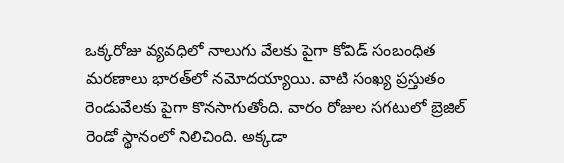ఒక్కరోజు వ్యవధిలో నాలుగు వేలకు పైగా కోవిడ్ సంబంధిత మరణాలు భారత్‌లో నమోదయ్యాయి. వాటి సంఖ్య ప్రస్తుతం రెండువేలకు పైగా కొనసాగుతోంది. వారం రోజుల సగటులో బ్రెజిల్ రెండో స్థానంలో నిలిచింది. అక్కడా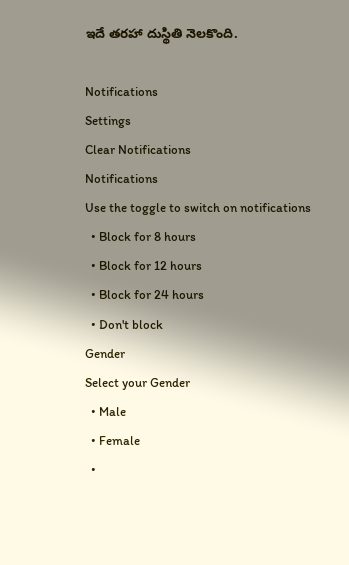ఇదే తరహా దుస్థితి నెలకొంది.

Notifications
Settings
Clear Notifications
Notifications
Use the toggle to switch on notifications
  • Block for 8 hours
  • Block for 12 hours
  • Block for 24 hours
  • Don't block
Gender
Select your Gender
  • Male
  • Female
  •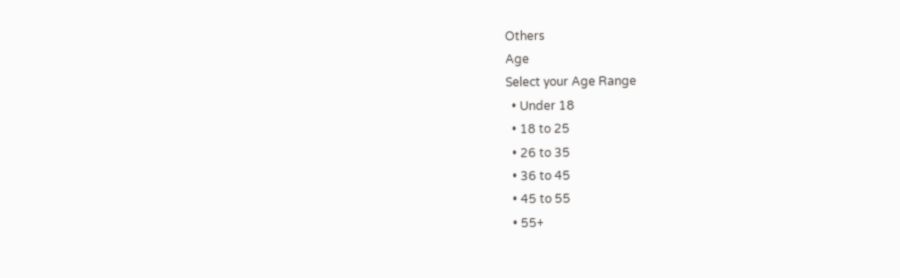Others
Age
Select your Age Range
  • Under 18
  • 18 to 25
  • 26 to 35
  • 36 to 45
  • 45 to 55
  • 55+